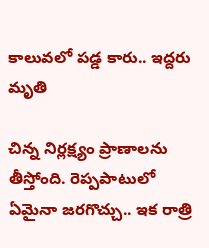కాలువలో పడ్డ కారు.. ఇద్దరు మృతి

చిన్న నిర్లక్ష్యం ప్రాణాలను తీస్తోంది. రెప్పపాటులో ఏమైనా జరగొచ్చు.. ఇక రాత్రి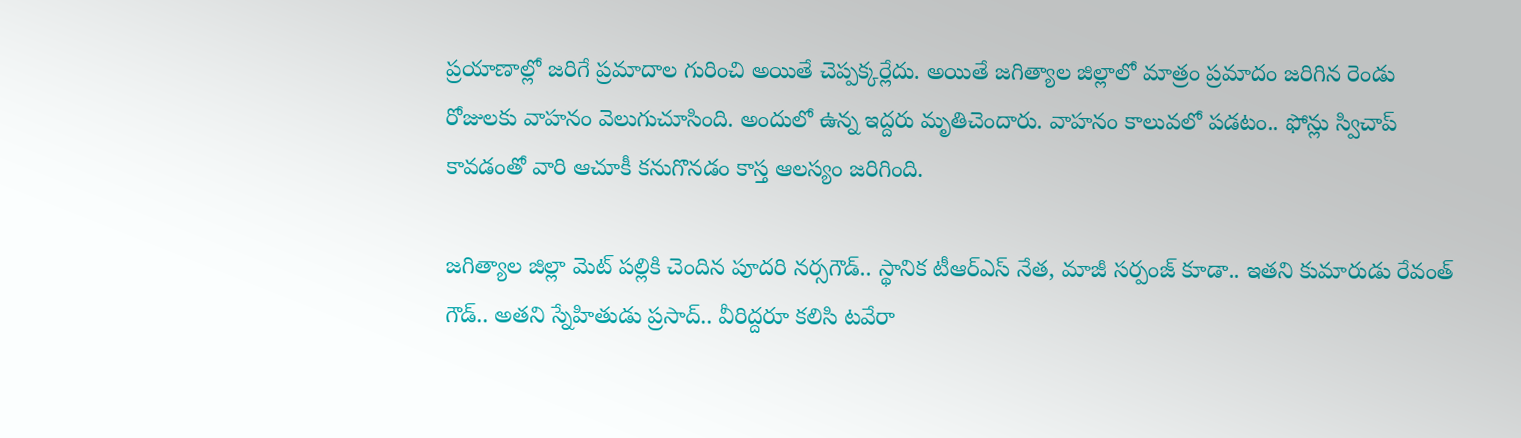ప్రయాణాల్లో జరిగే ప్రమాదాల గురించి అయితే చెప్పక్కర్లేదు. అయితే జగిత్యాల జిల్లాలో మాత్రం ప్రమాదం జరిగిన రెండు రోజులకు వాహనం వెలుగుచూసింది. అందులో ఉన్న ఇద్దరు మృతిచెందారు. వాహనం కాలువలో పడటం.. ఫోన్లు స్విచాప్ కావడంతో వారి ఆచూకీ కనుగొనడం కాస్త ఆలస్యం జరిగింది.

జగిత్యాల జిల్లా మెట్ పల్లికి చెందిన పూదరి నర్సగౌడ్.. స్థానిక టీఆర్ఎస్ నేత, మాజీ సర్పంజ్ కూడా.. ఇతని కుమారుడు రేవంత్ గౌడ్.. అతని స్నేహితుడు ప్రసాద్.. వీరిద్దరూ కలిసి టవేరా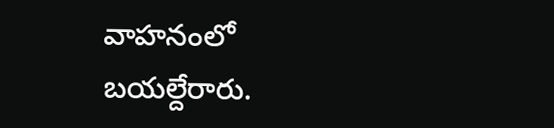వాహనంలో బయల్దేరారు.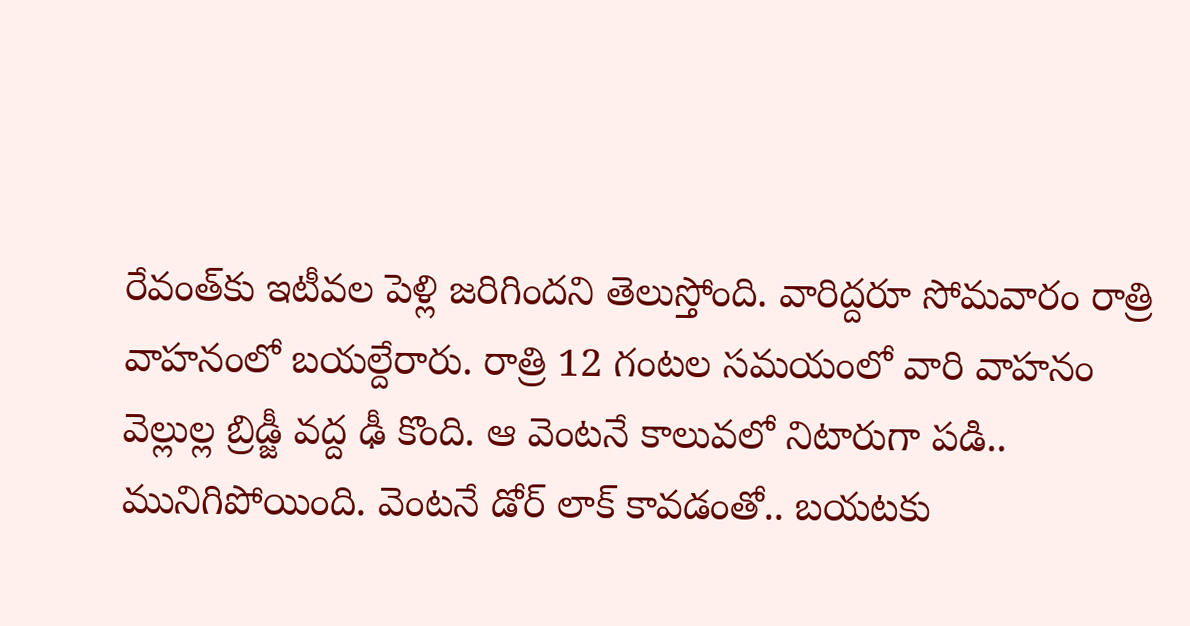రేవంత్‌కు ఇటీవల పెళ్లి జరిగిందని తెలుస్తోంది. వారిద్దరూ సోమవారం రాత్రి వాహనంలో బయల్దేరారు. రాత్రి 12 గంటల సమయంలో వారి వాహనం వెల్లుల్ల బ్రిడ్జీ వద్ద ఢీ కొంది. ఆ వెంటనే కాలువలో నిటారుగా పడి.. మునిగిపోయింది. వెంటనే డోర్ లాక్ కావడంతో.. బయటకు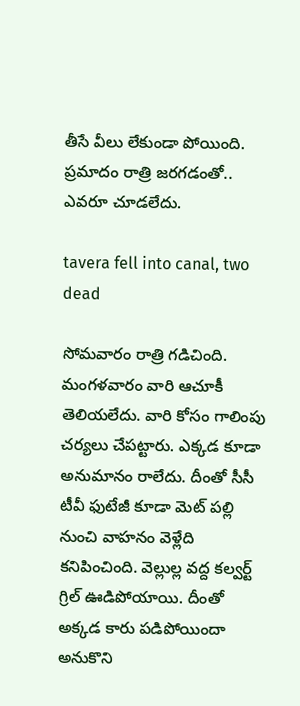తీసే వీలు లేకుండా పోయింది. ప్రమాదం రాత్రి జరగడంతో.. ఎవరూ చూడలేదు.

tavera fell into canal, two dead

సోమవారం రాత్రి గడిచింది. మంగళవారం వారి ఆచూకీ తెలియలేదు. వారి కోసం గాలింపు చర్యలు చేపట్టారు. ఎక్కడ కూడా అనుమానం రాలేదు. దీంతో సీసీ టీవీ ఫుటేజీ కూడా మెట్ పల్లి నుంచి వాహనం వెళ్లేది కనిపించింది. వెల్లుల్ల వద్ద కల్వర్ట్ గ్రిల్ ఊడిపోయాయి. దీంతో అక్కడ కారు పడిపోయిందా అనుకొని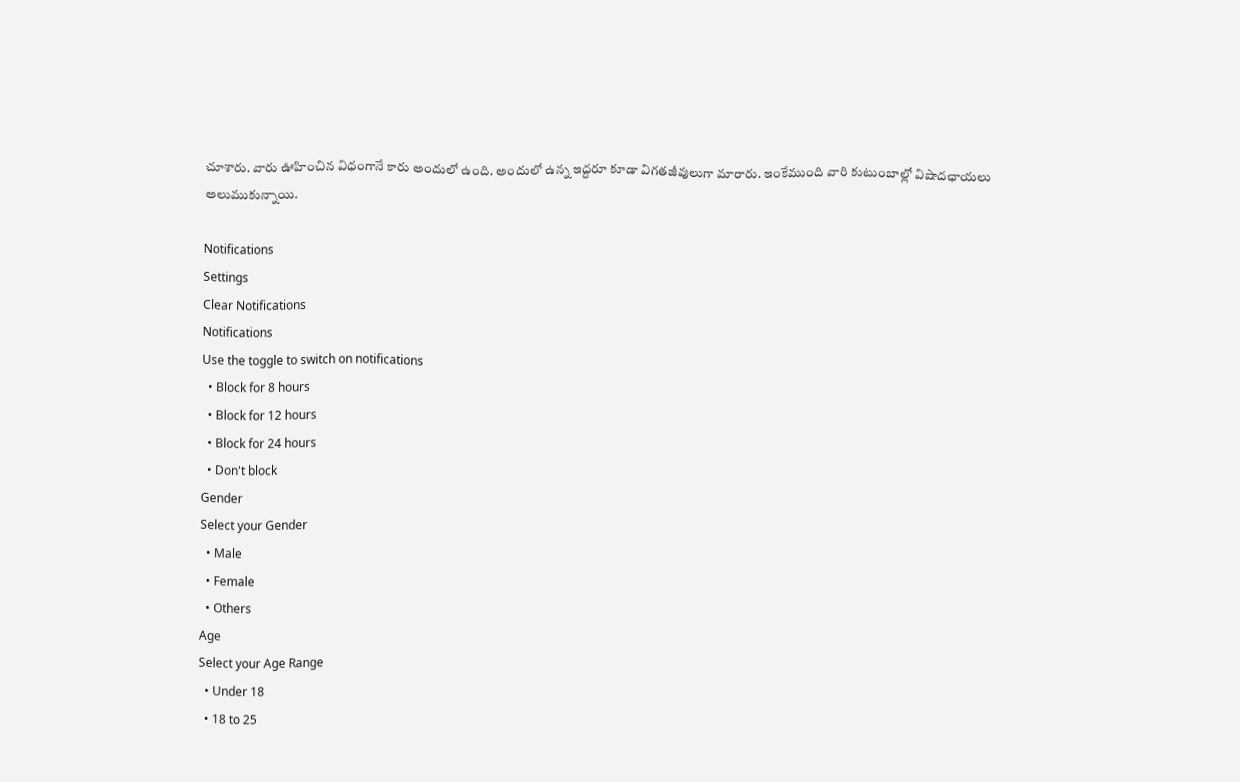చూశారు. వారు ఊహించిన విధంగానే కారు అందులో ఉంది. అందులో ఉన్న ఇద్దరూ కూడా విగతజీవులుగా మారారు. ఇంకేముంది వారి కుటుంబాల్లో విషాదఛాయలు అలుముకున్నాయి.

Notifications
Settings
Clear Notifications
Notifications
Use the toggle to switch on notifications
  • Block for 8 hours
  • Block for 12 hours
  • Block for 24 hours
  • Don't block
Gender
Select your Gender
  • Male
  • Female
  • Others
Age
Select your Age Range
  • Under 18
  • 18 to 25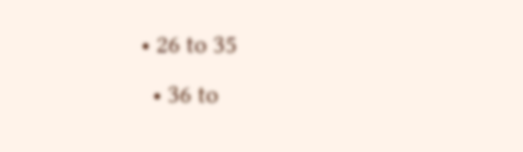• 26 to 35
  • 36 to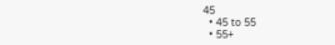45
  • 45 to 55
  • 55+